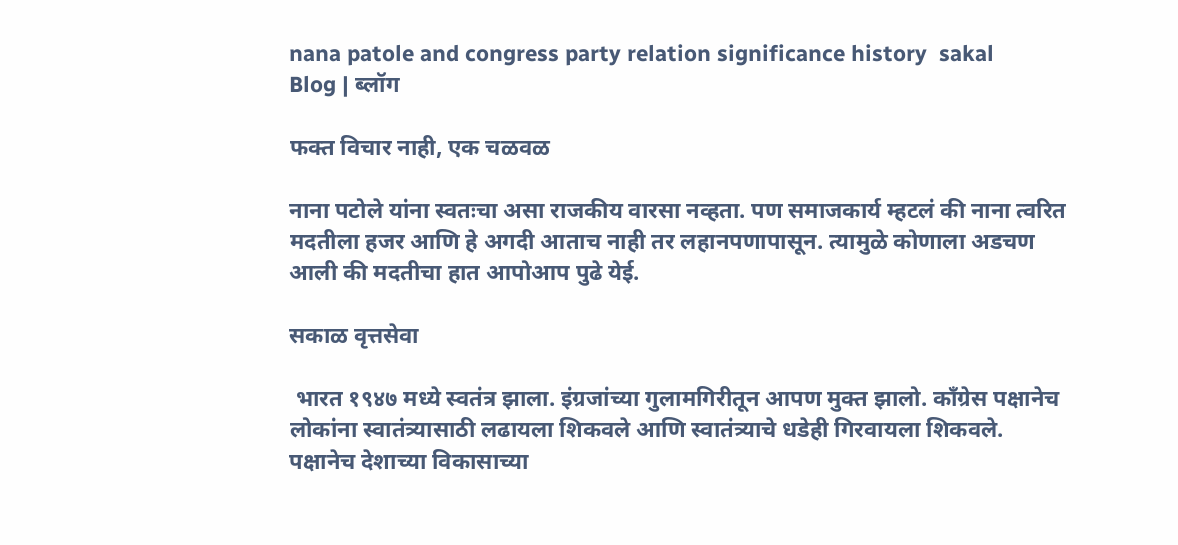nana patole and congress party relation significance history  sakal
Blog | ब्लॉग

फक्त विचार नाही, एक चळवळ

नाना पटोले यांना स्वतःचा असा राजकीय वारसा नव्हता. पण समाजकार्य म्हटलं की नाना त्वरित मदतीला हजर आणि हे अगदी आताच नाही तर लहानपणापासून. त्यामुळे कोणाला अडचण आली की मदतीचा हात आपोआप पुढे येई.

सकाळ वृत्तसेवा

 भारत १९४७ मध्ये स्वतंत्र झाला. इंग्रजांच्या गुलामगिरीतून आपण मुक्त झालो. काँग्रेस पक्षानेच लोकांना स्वातंत्र्यासाठी लढायला शिकवले आणि स्वातंत्र्याचे धडेही गिरवायला शिकवले. पक्षानेच देशाच्या विकासाच्या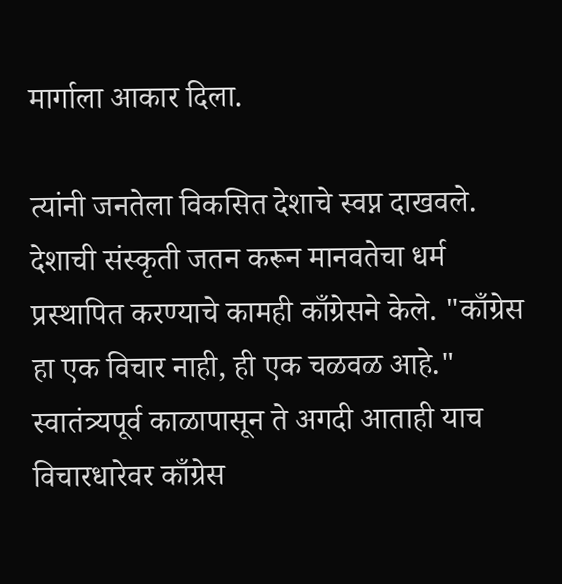मार्गाला आकार दिला.

त्यांनी जनतेला विकसित देशाचे स्वप्न दाखवले. देशाची संस्कृती जतन करून मानवतेचा धर्म प्रस्थापित करण्याचे कामही काँग्रेसने केले. "काँग्रेस हा एक विचार नाही, ही एक चळवळ आहे." स्वातंत्र्यपूर्व काळापासून ते अगदी आताही याच विचारधारेवर काँग्रेस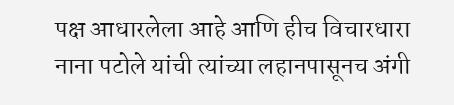पक्ष आधारलेला आहे आणि हीच विचारधारा नाना पटोले यांची त्यांच्या लहानपासूनच अंगी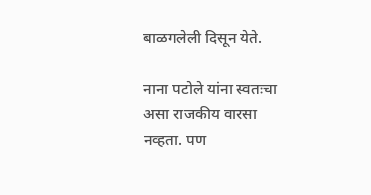बाळगलेली दिसून येते.

नाना पटोले यांना स्वतःचा असा राजकीय वारसा नव्हता. पण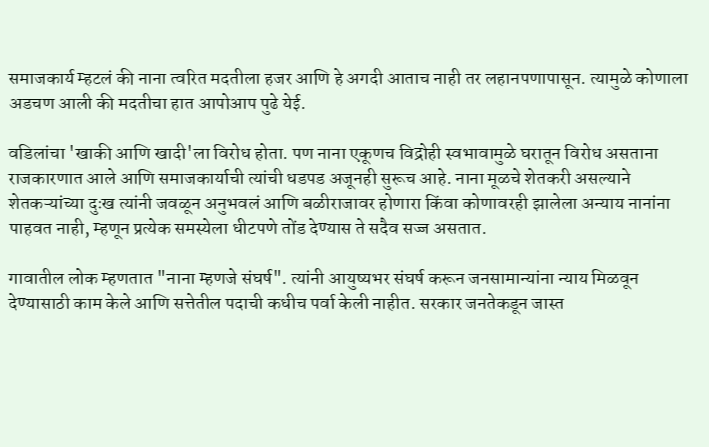समाजकार्य म्हटलं की नाना त्वरित मदतीला हजर आणि हे अगदी आताच नाही तर लहानपणापासून. त्यामुळे कोणाला अडचण आली की मदतीचा हात आपोआप पुढे येई.

वडिलांचा 'खाकी आणि खादी'ला विरोध होता. पण नाना एकूणच विद्रोही स्वभावामुळे घरातून विरोध असताना राजकारणात आले आणि समाजकार्याची त्यांची धडपड अजूनही सुरूच आहे. नाना मूळचे शेतकरी असल्याने शेतकऱ्यांच्या दुःख त्यांनी जवळून अनुभवलं आणि बळीराजावर होणारा किंवा कोणावरही झालेला अन्याय नानांना पाहवत नाही, म्हणून प्रत्येक समस्येला धीटपणे तोंड देण्यास ते सदैव सज्ज असतात.

गावातील लोक म्हणतात "नाना म्हणजे संघर्ष". त्यांनी आयुष्यभर संघर्ष करून जनसामान्यांना न्याय मिळवून देण्यासाठी काम केले आणि सत्तेतील पदाची कधीच पर्वा केली नाहीत. सरकार जनतेकडून जास्त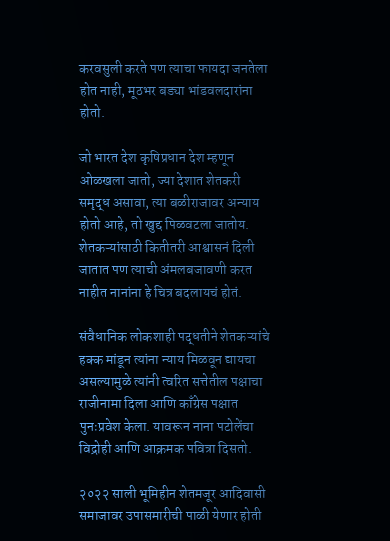करवसुली करते पण त्याचा फायदा जनतेला होत नाही, मूठभर बड्या भांडवलदारांना होतो.

जो भारत देश कृषिप्रधान देश म्हणून ओळखला जातो, ज्या देशात शेतकरी समृद्ध असावा, त्या बळीराजावर अन्याय होतो आहे, तो खुद्द पिळवटला जातोय. शेतकऱ्यांसाठी कितीतरी आश्वासनं दिली जातात पण त्याची अंमलबजावणी करत नाहीत नानांना हे चित्र बदलायचं होतं.

संवैधानिक लोकशाही पद्धतीने शेतकऱ्यांचे हक्क मांडून त्यांना न्याय मिळवून द्यायचा असल्यामुळे त्यांनी त्वरित सत्तेतील पक्षाचा राजीनामा दिला आणि काँग्रेस पक्षात पुनःप्रवेश केला. यावरून नाना पटोलेंचा विद्रोही आणि आक्रमक पवित्रा दिसतो.

२०२२ साली भूमिहीन शेतमजूर आदिवासी समाजावर उपासमारीची पाळी येणार होती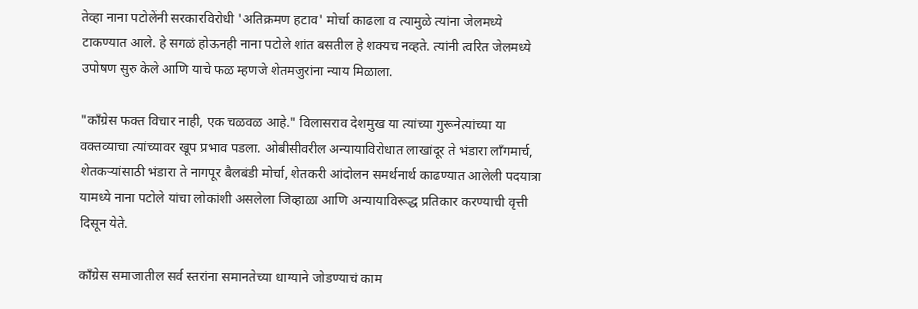तेव्हा नाना पटोलेंनी सरकारविरोधी 'अतिक्रमण हटाव' मोर्चा काढला व त्यामुळे त्यांना जेलमध्ये टाकण्यात आले. हे सगळं होऊनही नाना पटोले शांत बसतील हे शक्यच नव्हते. त्यांनी त्वरित जेलमध्ये उपोषण सुरु केले आणि याचे फळ म्हणजे शेतमजुरांना न्याय मिळाला.

"काँग्रेस फक्त विचार नाही, एक चळवळ आहे." विलासराव देशमुख या त्यांच्या गुरूनेत्यांच्या या वक्तव्याचा त्यांच्यावर खूप प्रभाव पडला. ओबीसीवरील अन्यायाविरोधात लाखांदूर ते भंडारा लॉंगमार्च, शेतकऱ्यांसाठी भंडारा ते नागपूर बैलबंडी मोर्चा, शेतकरी आंदोलन समर्थनार्थ काढण्यात आलेली पदयात्रा यामध्ये नाना पटोले यांचा लोकांशी असलेला जिव्हाळा आणि अन्यायाविरूद्ध प्रतिकार करण्याची वृत्ती दिसून येते.

काँग्रेस समाजातील सर्व स्तरांना समानतेच्या धाग्याने जोडण्याचं काम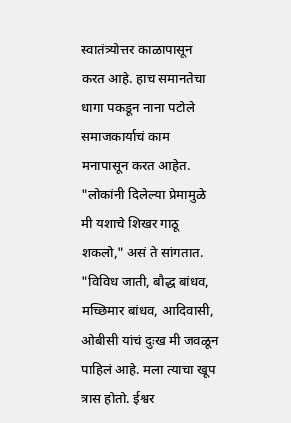स्वातंत्र्योत्तर काळापासून करत आहे. हाच समानतेचा धागा पकडून नाना पटोले समाजकार्याचं काम मनापासून करत आहेत. "लोकांनी दिलेल्या प्रेमामुळे  मी यशाचे शिखर गाठू शकलो," असं ते सांगतात. "विविध जाती, बौद्ध बांधव, मच्छिमार बांधव, आदिवासी, ओबीसी यांचं दुःख मी जवळून पाहिलं आहे. मला त्याचा खूप त्रास होतो. ईश्वर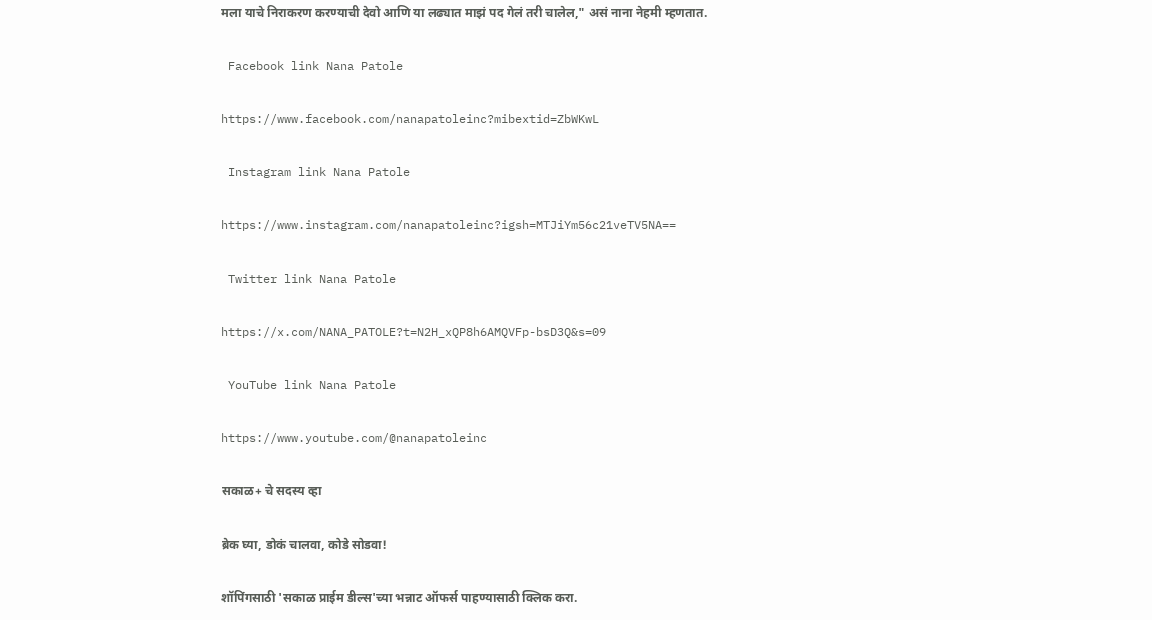मला याचे निराकरण करण्याची देवो आणि या लढ्यात माझं पद गेलं तरी चालेल," असं नाना नेहमी म्हणतात.

 Facebook link Nana Patole

https://www.facebook.com/nanapatoleinc?mibextid=ZbWKwL

 Instagram link Nana Patole

https://www.instagram.com/nanapatoleinc?igsh=MTJiYm56c21veTV5NA==

 Twitter link Nana Patole

https://x.com/NANA_PATOLE?t=N2H_xQP8h6AMQVFp-bsD3Q&s=09

 YouTube link Nana Patole

https://www.youtube.com/@nanapatoleinc

सकाळ+ चे सदस्य व्हा

ब्रेक घ्या, डोकं चालवा, कोडे सोडवा!

शॉपिंगसाठी 'सकाळ प्राईम डील्स'च्या भन्नाट ऑफर्स पाहण्यासाठी क्लिक करा.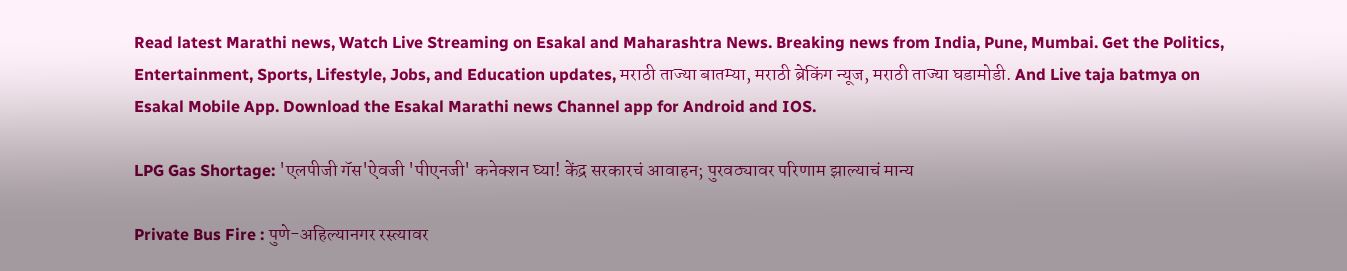Read latest Marathi news, Watch Live Streaming on Esakal and Maharashtra News. Breaking news from India, Pune, Mumbai. Get the Politics, Entertainment, Sports, Lifestyle, Jobs, and Education updates, मराठी ताज्या बातम्या, मराठी ब्रेकिंग न्यूज, मराठी ताज्या घडामोडी. And Live taja batmya on Esakal Mobile App. Download the Esakal Marathi news Channel app for Android and IOS.

LPG Gas Shortage: 'एलपीजी गॅस'ऐवजी 'पीएनजी' कनेक्शन घ्या! केंद्र सरकारचं आवाहन; पुरवठ्यावर परिणाम झाल्याचं मान्य

Private Bus Fire : पुणे-अहिल्यानगर रस्त्यावर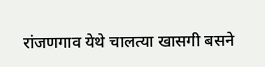रांजणगाव येथे चालत्या खासगी बसने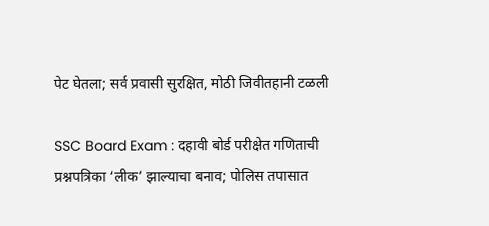पेट घेतला; सर्व प्रवासी सुरक्षित, मोठी जिवीतहानी टळली

SSC Board Exam : दहावी बोर्ड परीक्षेत गणिताची प्रश्नपत्रिका ‘लीक’ झाल्याचा बनाव; पोलिस तपासात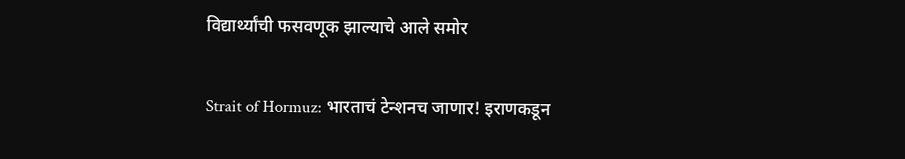विद्यार्थ्यांची फसवणूक झाल्याचे आले समोर

Strait of Hormuz: भारताचं टेन्शनच जाणार! इराणकडून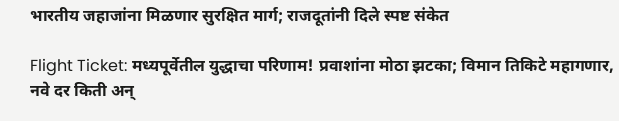भारतीय जहाजांना मिळणार सुरक्षित मार्ग; राजदूतांनी दिले स्पष्ट संकेत

Flight Ticket: मध्यपूर्वेतील युद्धाचा परिणाम! प्रवाशांना मोठा झटका; विमान तिकिटे महागणार, नवे दर किती अन्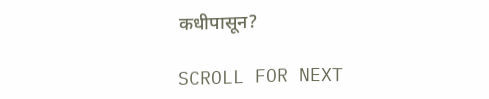कधीपासून?

SCROLL FOR NEXT